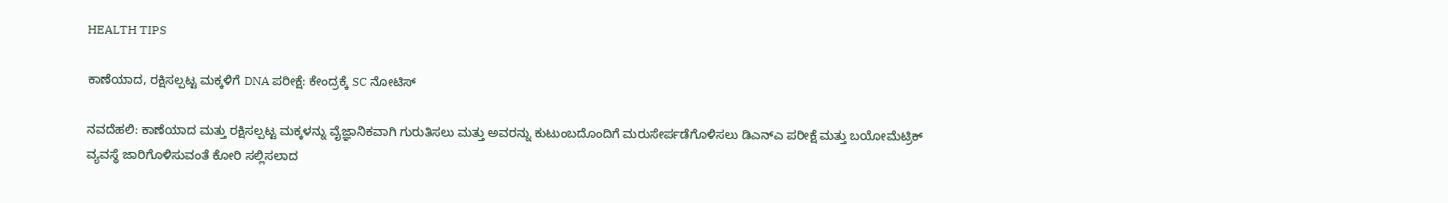HEALTH TIPS

ಕಾಣೆಯಾದ, ರಕ್ಷಿಸಲ್ಪಟ್ಟ ಮಕ್ಕಳಿಗೆ DNA ಪರೀಕ್ಷೆ: ಕೇಂದ್ರಕ್ಕೆ SC ನೋಟಿಸ್

ನವದೆಹಲಿ: ಕಾಣೆಯಾದ ಮತ್ತು ರಕ್ಷಿಸಲ್ಪಟ್ಟ ಮಕ್ಕಳನ್ನು ವೈಜ್ಞಾನಿಕವಾಗಿ ಗುರುತಿಸಲು ಮತ್ತು ಅವರನ್ನು ಕುಟುಂಬದೊಂದಿಗೆ ಮರುಸೇರ್ಪಡೆಗೊಳಿಸಲು ಡಿಎನ್‌ಎ ಪರೀಕ್ಷೆ ಮತ್ತು ಬಯೋಮೆಟ್ರಿಕ್ ವ್ಯವಸ್ಥೆ ಜಾರಿಗೊಳಿಸುವಂತೆ ಕೋರಿ ಸಲ್ಲಿಸಲಾದ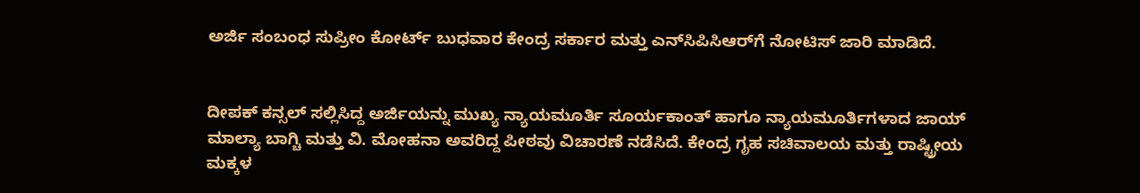ಅರ್ಜಿ ಸಂಬಂಧ ಸುಪ್ರೀಂ ಕೋರ್ಟ್ ಬುಧವಾರ ಕೇಂದ್ರ ಸರ್ಕಾರ ಮತ್ತು ಎನ್‌ಸಿಪಿಸಿಆರ್‌ಗೆ ನೋಟಿಸ್ ಜಾರಿ ಮಾಡಿದೆ.


ದೀಪಕ್ ಕನ್ಸಲ್ ಸಲ್ಲಿಸಿದ್ದ ಅರ್ಜಿಯನ್ನು ಮುಖ್ಯ ನ್ಯಾಯಮೂರ್ತಿ ಸೂರ್ಯಕಾಂತ್‌ ಹಾಗೂ ನ್ಯಾಯಮೂರ್ತಿಗಳಾದ ಜಾಯ್‌ ಮಾಲ್ಯಾ ಬಾಗ್ಚಿ ಮತ್ತು ವಿ. ಮೋಹನಾ ಅವರಿದ್ದ ಪೀಠವು ವಿಚಾರಣೆ ನಡೆಸಿದೆ. ಕೇಂದ್ರ ಗೃಹ ಸಚಿವಾಲಯ ಮತ್ತು ರಾಷ್ಟ್ರೀಯ ಮಕ್ಕಳ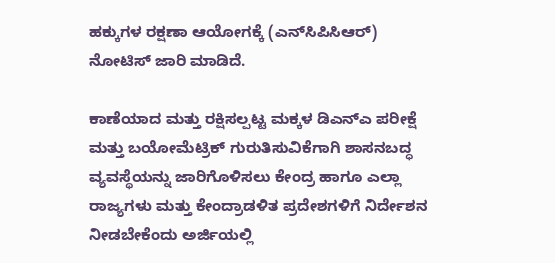ಹಕ್ಕುಗಳ ರಕ್ಷಣಾ ಆಯೋಗಕ್ಕೆ (ಎನ್‌ಸಿಪಿಸಿಆರ್‌) ನೋಟಿಸ್ ಜಾರಿ ಮಾಡಿದೆ.

ಕಾಣೆಯಾದ ಮತ್ತು ರಕ್ಷಿಸಲ್ಪಟ್ಟ ಮಕ್ಕಳ ಡಿಎನ್‌ಎ ಪರೀಕ್ಷೆ ಮತ್ತು ಬಯೋಮೆಟ್ರಿಕ್ ಗುರುತಿಸುವಿಕೆಗಾಗಿ ಶಾಸನಬದ್ಧ ವ್ಯವಸ್ಥೆಯನ್ನು ಜಾರಿಗೊಳಿಸಲು ಕೇಂದ್ರ ಹಾಗೂ ಎಲ್ಲಾ ರಾಜ್ಯಗಳು ಮತ್ತು ಕೇಂದ್ರಾಡಳಿತ ಪ್ರದೇಶಗಳಿಗೆ ನಿರ್ದೇಶನ ನೀಡಬೇಕೆಂದು ಅರ್ಜಿಯಲ್ಲಿ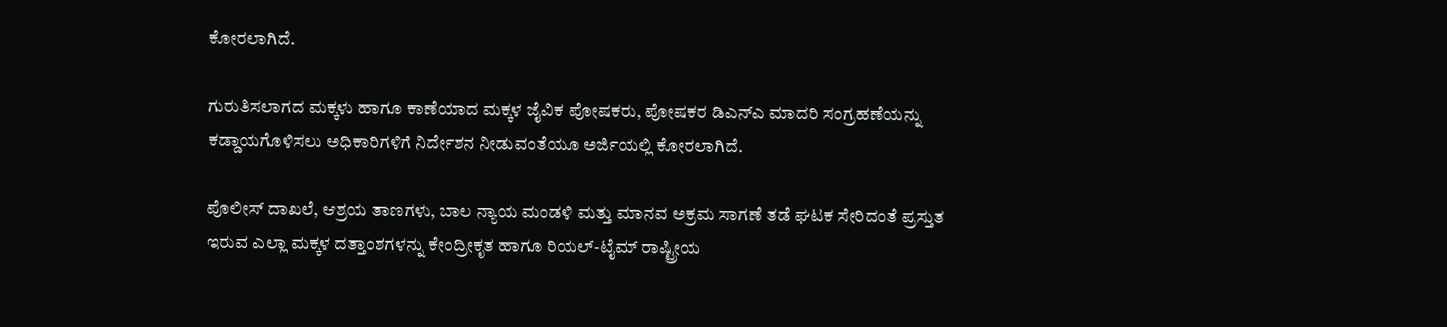ಕೋರಲಾಗಿದೆ.

ಗುರುತಿಸಲಾಗದ ಮಕ್ಕಳು ಹಾಗೂ ಕಾಣೆಯಾದ ಮಕ್ಕಳ ಜೈವಿಕ ಪೋಷಕರು, ಪೋಷಕರ ಡಿಎನ್‌ಎ ಮಾದರಿ ಸಂಗ್ರಹಣೆಯನ್ನು ಕಡ್ಡಾಯಗೊಳಿಸಲು ಅಧಿಕಾರಿಗಳಿಗೆ ನಿರ್ದೇಶನ ನೀಡುವಂತೆಯೂ ಅರ್ಜಿಯಲ್ಲಿ ಕೋರಲಾಗಿದೆ.

ಪೊಲೀಸ್ ದಾಖಲೆ, ಆಶ್ರಯ ತಾಣಗಳು, ಬಾಲ ನ್ಯಾಯ ಮಂಡಳಿ ಮತ್ತು ಮಾನವ ಅಕ್ರಮ ಸಾಗಣೆ ತಡೆ ಘಟಕ ಸೇರಿದಂತೆ ಪ್ರಸ್ತುತ ಇರುವ ಎಲ್ಲಾ ಮಕ್ಕಳ ದತ್ತಾಂಶಗಳನ್ನು ಕೇಂದ್ರೀಕೃತ ಹಾಗೂ ರಿಯಲ್-ಟೈಮ್ ರಾಷ್ಟ್ರೀಯ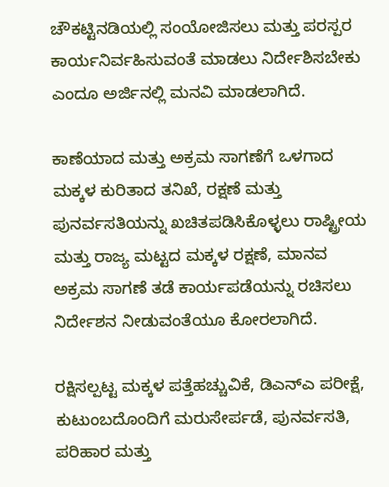ಚೌಕಟ್ಟಿನಡಿಯಲ್ಲಿ ಸಂಯೋಜಿಸಲು ಮತ್ತು ಪರಸ್ಪರ ಕಾರ್ಯನಿರ್ವಹಿಸುವಂತೆ ಮಾಡಲು ನಿರ್ದೇಶಿಸಬೇಕು ಎಂದೂ ಅರ್ಜಿನಲ್ಲಿ ಮನವಿ ಮಾಡಲಾಗಿದೆ.

ಕಾಣೆಯಾದ ಮತ್ತು ಅಕ್ರಮ ಸಾಗಣೆಗೆ ಒಳಗಾದ ಮಕ್ಕಳ ಕುರಿತಾದ ತನಿಖೆ, ರಕ್ಷಣೆ ಮತ್ತು ಪುನರ್ವಸತಿಯನ್ನು ಖಚಿತಪಡಿಸಿಕೊಳ್ಳಲು ರಾಷ್ಟ್ರೀಯ ಮತ್ತು ರಾಜ್ಯ ಮಟ್ಟದ ಮಕ್ಕಳ ರಕ್ಷಣೆ, ಮಾನವ ಅಕ್ರಮ ಸಾಗಣೆ ತಡೆ ಕಾರ್ಯಪಡೆಯನ್ನು ರಚಿಸಲು ನಿರ್ದೇಶನ ನೀಡುವಂತೆಯೂ ಕೋರಲಾಗಿದೆ.

ರಕ್ಷಿಸಲ್ಪಟ್ಟ ಮಕ್ಕಳ ಪತ್ತೆಹಚ್ಚುವಿಕೆ, ಡಿಎನ್‌ಎ ಪರೀಕ್ಷೆ, ಕುಟುಂಬದೊಂದಿಗೆ ಮರುಸೇರ್ಪಡೆ, ಪುನರ್ವಸತಿ, ಪರಿಹಾರ ಮತ್ತು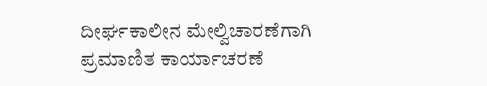ದೀರ್ಘಕಾಲೀನ ಮೇಲ್ವಿಚಾರಣೆಗಾಗಿ ಪ್ರಮಾಣಿತ ಕಾರ್ಯಾಚರಣೆ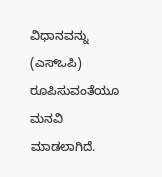ವಿಧಾನವನ್ನು (ಎಸ್‌ಒಪಿ) ರೂಪಿಸುವಂತೆಯೂ ಮನವಿ ಮಾಡಲಾಗಿದೆ.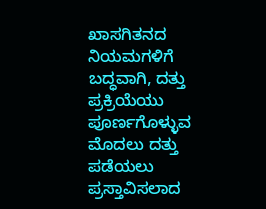ಖಾಸಗಿತನದ ನಿಯಮಗಳಿಗೆ ಬದ್ಧವಾಗಿ, ದತ್ತು ಪ್ರಕ್ರಿಯೆಯು ಪೂರ್ಣಗೊಳ್ಳುವ ಮೊದಲು ದತ್ತು ಪಡೆಯಲು ಪ್ರಸ್ತಾವಿಸಲಾದ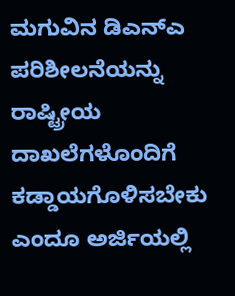ಮಗುವಿನ ಡಿಎನ್‌ಎ ಪರಿಶೀಲನೆಯನ್ನು ರಾಷ್ಟ್ರೀಯ ದಾಖಲೆಗಳೊಂದಿಗೆ ಕಡ್ಡಾಯಗೊಳಿಸಬೇಕು ಎಂದೂ ಅರ್ಜಿಯಲ್ಲಿ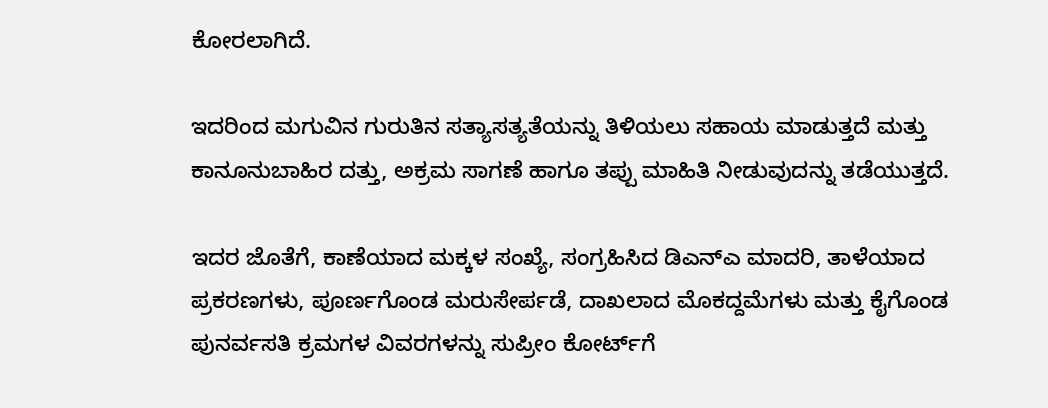ಕೋರಲಾಗಿದೆ.

ಇದರಿಂದ ಮಗುವಿನ ಗುರುತಿನ ಸತ್ಯಾಸತ್ಯತೆಯನ್ನು ತಿಳಿಯಲು ಸಹಾಯ ಮಾಡುತ್ತದೆ ಮತ್ತು ಕಾನೂನುಬಾಹಿರ ದತ್ತು, ಅಕ್ರಮ ಸಾಗಣೆ ಹಾಗೂ ತಪ್ಪು ಮಾಹಿತಿ ನೀಡುವುದನ್ನು ತಡೆಯುತ್ತದೆ.

ಇದರ ಜೊತೆಗೆ, ಕಾಣೆಯಾದ ಮಕ್ಕಳ ಸಂಖ್ಯೆ, ಸಂಗ್ರಹಿಸಿದ ಡಿಎನ್‌ಎ ಮಾದರಿ, ತಾಳೆಯಾದ ಪ್ರಕರಣಗಳು, ಪೂರ್ಣಗೊಂಡ ಮರುಸೇರ್ಪಡೆ, ದಾಖಲಾದ ಮೊಕದ್ದಮೆಗಳು ಮತ್ತು ಕೈಗೊಂಡ ಪುನರ್ವಸತಿ ಕ್ರಮಗಳ ವಿವರಗಳನ್ನು ಸುಪ್ರೀಂ ಕೋರ್ಟ್‌ಗೆ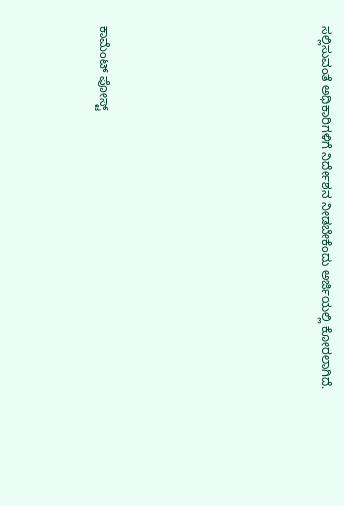ಸಲ್ಲಿಸುವಂತೆ ಅಧಿಕಾರಿಗಳಿಗೆ ನಿರ್ದೇಶನ ನೀಡಬೇಕೆಂದು ಅರ್ಜಿಯಲ್ಲಿ ಕೋರಲಾಗಿದೆ.







ಕಾಮೆಂಟ್‌‌ ಪೋಸ್ಟ್‌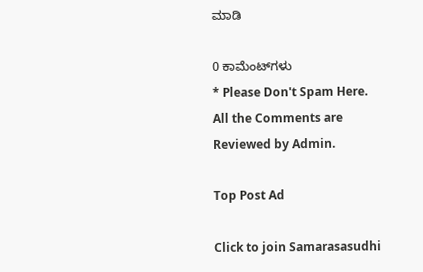ಮಾಡಿ

0 ಕಾಮೆಂಟ್‌ಗಳು
* Please Don't Spam Here. All the Comments are Reviewed by Admin.

Top Post Ad

Click to join Samarasasudhi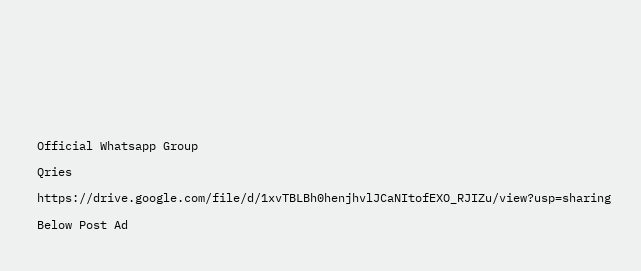Official Whatsapp Group

Qries

https://drive.google.com/file/d/1xvTBLBh0henjhvlJCaNItofEXO_RJIZu/view?usp=sharing

Below Post Ad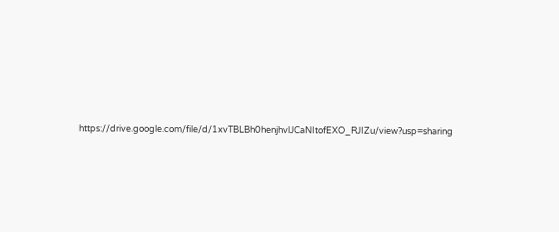https://drive.google.com/file/d/1xvTBLBh0henjhvlJCaNItofEXO_RJIZu/view?usp=sharing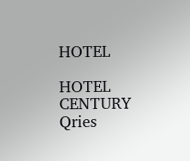HOTEL

HOTEL
CENTURY
Qries